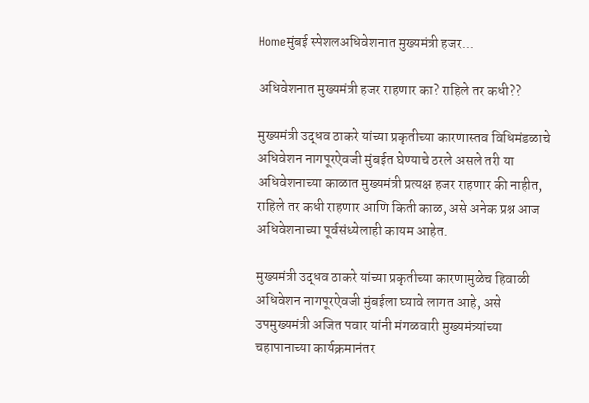Homeमुंबई स्पेशलअधिवेशनात मुख्यमंत्री हजर...

अधिवेशनात मुख्यमंत्री हजर राहणार का? राहिले तर कधी??

मुख्यमंत्री उद्धव ठाकरे यांच्या प्रकृतीच्या कारणास्तव विधिमंडळाचे अधिवेशन नागपूरऐवजी मुंबईत घेण्याचे ठरले असले तरी या अधिवेशनाच्या काळात मुख्यमंत्री प्रत्यक्ष हजर राहणार की नाहीत, राहिले तर कधी राहणार आणि किती काळ, असे अनेक प्रश्न आज अधिवेशनाच्या पूर्वसंध्येलाही कायम आहेत.

मुख्यमंत्री उद्धव ठाकरे यांच्या प्रकृतीच्या कारणामुळेच हिवाळी अधिवेशन नागपूरऐवजी मुंबईला घ्यावे लागत आहे, असे उपमुख्यमंत्री अजित पवार यांनी मंगळवारी मुख्यमंत्र्यांच्या चहापानाच्या कार्यक्रमानंतर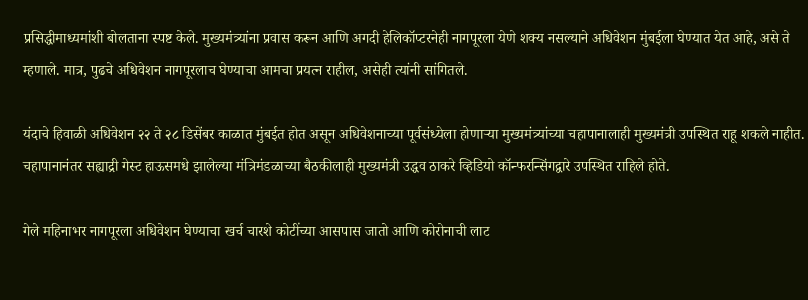प्रसिद्धीमाध्यमांशी बोलताना स्पष्ट केले. मुख्यमंत्र्यांना प्रवास करून आणि अगदी हेलिकॉप्टरनेही नागपूरला येणे शक्य नसल्याने अधिवेशन मुंबईला घेण्यात येत आहे, असे ते म्हणाले. मात्र, पुढचे अधिवेशन नागपूरलाच घेण्याचा आमचा प्रयत्न राहील, असेही त्यांनी सांगितले.

यंदाचे हिवाळी अधिवेशन २२ ते २८ डिसेंबर काळात मुंबईत होत असून अधिवेशनाच्या पूर्वसंध्येला होणाऱ्या मुख्यमंत्र्यांच्या चहापानालाही मुख्यमंत्री उपस्थित राहू शकले नाहीत. चहापानानंतर सह्याद्री गेस्ट हाऊसमधे झालेल्या मंत्रिमंडळाच्या बैठकीलाही मुख्यमंत्री उद्धव ठाकरे व्हिडियो कॉन्फरन्सिंगद्वारे उपस्थित राहिले होते.

गेले महिनाभर नागपूरला अधिवेशन घेण्याचा खर्च चारशे कोटींच्या आसपास जातो आणि कोरोनाची लाट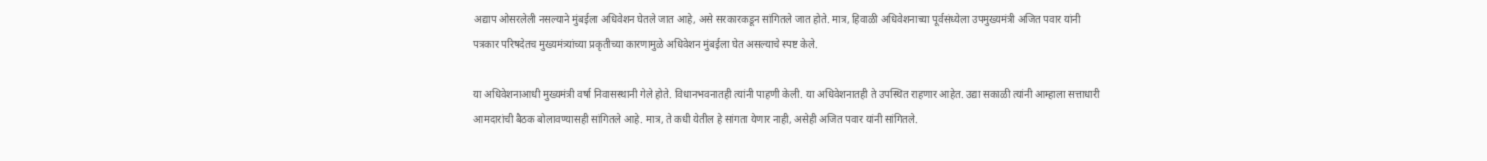अद्याप ओसरलेली नसल्याने मुंबईला अधिवेशन घेतले जात आहे, असे सरकारकडून सांगितले जात होते. मात्र, हिवाळी अधिवेशनाच्या पूर्वसंध्येला उपमुख्यमंत्री अजित पवार यांनी पत्रकार परिषदेतच मुख्यमंत्र्यांच्या प्रकृतीच्या कारणामुळे अधिवेशन मुंबईला घेत असल्याचे स्पष्ट केले.

या अधिवेशनाआधी मुख्यमंत्री वर्षा निवासस्थानी गेले होते. विधानभवनातही त्यांनी पाहणी केली. या अधिवेशनातही ते उपस्थित राहणार आहेत. उद्या सकाळी त्यांनी आम्हाला सत्ताधारी आमदारांची बैठक बोलावण्यासही सांगितले आहे. मात्र, ते कधी येतील हे सांगता येणार नाही, असेही अजित पवार यांनी सांगितले.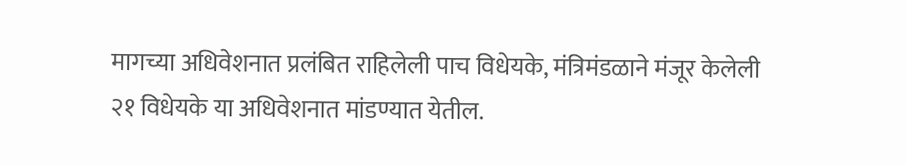मागच्या अधिवेशनात प्रलंबित राहिलेली पाच विधेयके, मंत्रिमंडळाने मंजूर केलेली २१ विधेयके या अधिवेशनात मांडण्यात येतील.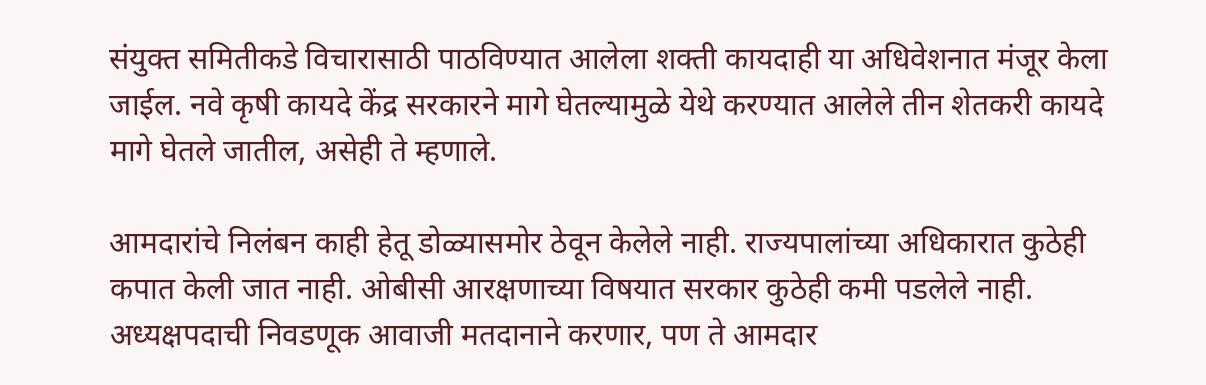संयुक्त समितीकडे विचारासाठी पाठविण्यात आलेला शक्ती कायदाही या अधिवेशनात मंजूर केला जाईल. नवे कृषी कायदे केंद्र सरकारने मागे घेतल्यामुळे येथे करण्यात आलेले तीन शेतकरी कायदे मागे घेतले जातील, असेही ते म्हणाले.

आमदारांचे निलंबन काही हेतू डोळ्यासमोर ठेवून केलेले नाही. राज्यपालांच्या अधिकारात कुठेही कपात केली जात नाही. ओबीसी आरक्षणाच्या विषयात सरकार कुठेही कमी पडलेले नाही. अध्यक्षपदाची निवडणूक आवाजी मतदानाने करणार, पण ते आमदार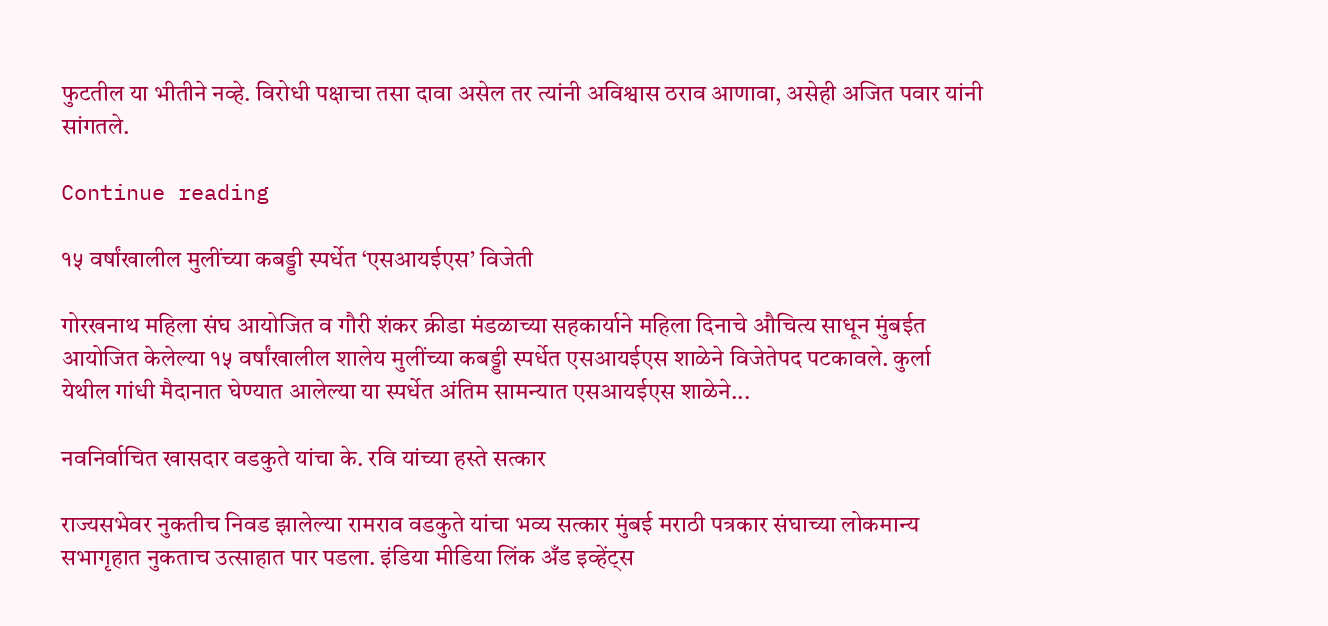फुटतील या भीतीने नव्हे. विरोधी पक्षाचा तसा दावा असेल तर त्यांनी अविश्वास ठराव आणावा, असेही अजित पवार यांनी सांगतले.

Continue reading

१५ वर्षांखालील मुलींच्या कबड्डी स्पर्धेत ‘एसआयईएस’ विजेती

गोरखनाथ महिला संघ आयोजित व गौरी शंकर क्रीडा मंडळाच्या सहकार्याने महिला दिनाचे औचित्य साधून मुंबईत आयोजित केलेल्या १५ वर्षांखालील शालेय मुलींच्या कबड्डी स्पर्धेत एसआयईएस शाळेने विजेतेपद पटकावले. कुर्ला येथील गांधी मैदानात घेण्यात आलेल्या या स्पर्धेत अंतिम सामन्यात एसआयईएस शाळेने...

नवनिर्वाचित खासदार वडकुते यांचा के. रवि यांच्या हस्ते सत्कार

राज्यसभेवर नुकतीच निवड झालेल्या रामराव वडकुते यांचा भव्य सत्कार मुंबई मराठी पत्रकार संघाच्या लोकमान्य सभागृहात नुकताच उत्साहात पार पडला. इंडिया मीडिया लिंक अँड इव्हेंट्स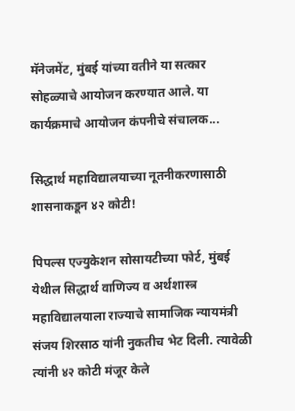मॅनेजमेंट, मुंबई यांच्या वतीने या सत्कार सोहळ्याचे आयोजन करण्यात आले. या कार्यक्रमाचे आयोजन कंपनीचे संचालक...

सिद्धार्थ महाविद्यालयाच्या नूतनीकरणासाठी शासनाकडून ४२ कोटी!

पिपल्स एज्युकेशन सोसायटीच्या फोर्ट, मुंबई येथील सिद्धार्थ वाणिज्य व अर्थशास्त्र महाविद्यालयाला राज्याचे सामाजिक न्यायमंत्री संजय शिरसाठ यांनी नुकतीच भेट दिली. त्यावेळी त्यांनी ४२ कोटी मंजूर केले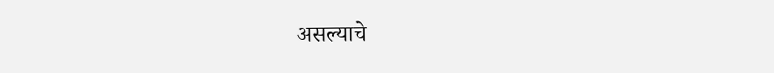असल्याचे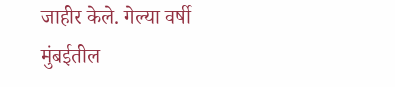जाहीर केले. गेल्या वर्षी मुंबईतील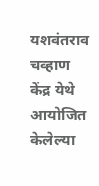यशवंतराव चव्हाण केंद्र येथे आयोजित केलेल्या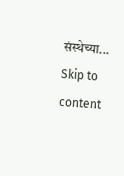संस्थेच्या...
Skip to content